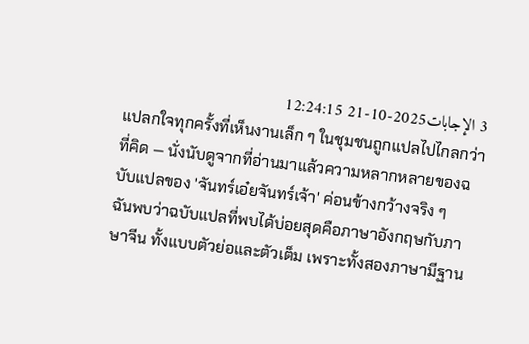3 الإجابات2025-10-21 12:24:15
แปลกใจทุกครั้งที่เห็นงานเล็ก ๆ ในชุมชนถูกแปลไปไกลกว่าที่คิด — นั่งนับดูจากที่อ่านมาแล้วความหลากหลายของฉบับแปลของ 'จันทร์เอ๋ยจันทร์เจ้า' ค่อนข้างกว้างจริง ๆ
ฉันพบว่าฉบับแปลที่พบได้บ่อยสุดคือภาษาอังกฤษกับภาษาจีน ทั้งแบบตัวย่อและตัวเต็ม เพราะทั้งสองภาษามีฐาน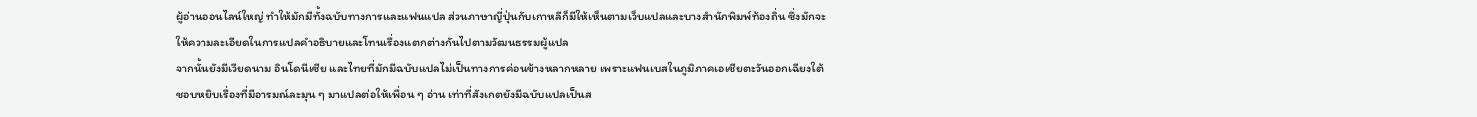ผู้อ่านออนไลน์ใหญ่ ทำให้มักมีทั้งฉบับทางการและแฟนแปล ส่วนภาษาญี่ปุ่นกับเกาหลีก็มีให้เห็นตามเว็บแปลและบางสำนักพิมพ์ท้องถิ่น ซึ่งมักจะให้ความละเอียดในการแปลคำอธิบายและโทนเรื่องแตกต่างกันไปตามวัฒนธรรมผู้แปล
จากนั้นยังมีเวียดนาม อินโดนีเซีย และไทยที่มักมีฉบับแปลไม่เป็นทางการค่อนข้างหลากหลาย เพราะแฟนเบสในภูมิภาคเอเชียตะวันออกเฉียงใต้ชอบหยิบเรื่องที่มีอารมณ์ละมุน ๆ มาแปลต่อให้เพื่อน ๆ อ่าน เท่าที่สังเกตยังมีฉบับแปลเป็นส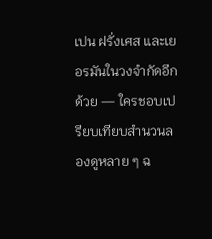เปน ฝรั่งเศส และเยอรมันในวงจำกัดอีกด้วย — ใครชอบเปรียบเทียบสำนวนลองดูหลาย ๆ ฉ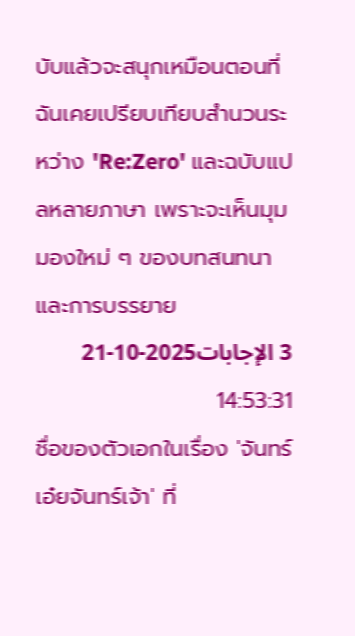บับแล้วจะสนุกเหมือนตอนที่ฉันเคยเปรียบเทียบสำนวนระหว่าง 'Re:Zero' และฉบับแปลหลายภาษา เพราะจะเห็นมุมมองใหม่ ๆ ของบทสนทนาและการบรรยาย
3 الإجابات2025-10-21 14:53:31
ชื่อของตัวเอกในเรื่อง 'จันทร์เอ๋ยจันทร์เจ้า' ที่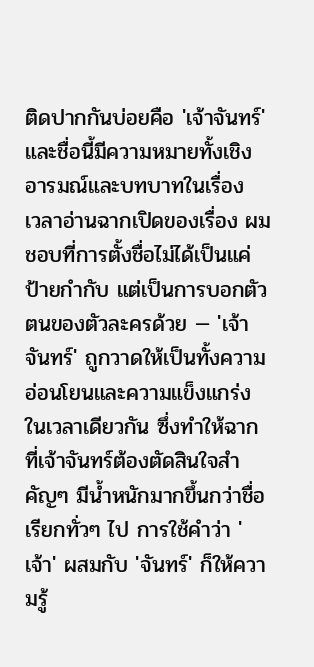ติดปากกันบ่อยคือ 'เจ้าจันทร์' และชื่อนี้มีความหมายทั้งเชิงอารมณ์และบทบาทในเรื่อง
เวลาอ่านฉากเปิดของเรื่อง ผมชอบที่การตั้งชื่อไม่ได้เป็นแค่ป้ายกำกับ แต่เป็นการบอกตัวตนของตัวละครด้วย — 'เจ้าจันทร์' ถูกวาดให้เป็นทั้งความอ่อนโยนและความแข็งแกร่งในเวลาเดียวกัน ซึ่งทำให้ฉากที่เจ้าจันทร์ต้องตัดสินใจสำคัญๆ มีน้ำหนักมากขึ้นกว่าชื่อเรียกทั่วๆ ไป การใช้คำว่า 'เจ้า' ผสมกับ 'จันทร์' ก็ให้ความรู้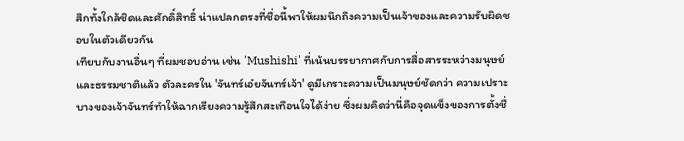สึกทั้งใกล้ชิดและศักดิ์สิทธิ์ น่าแปลกตรงที่ชื่อนี้พาให้ผมนึกถึงความเป็นเจ้าของและความรับผิดชอบในตัวเดียวกัน
เทียบกับงานอื่นๆ ที่ผมชอบอ่าน เช่น 'Mushishi' ที่เน้นบรรยากาศกับการสื่อสารระหว่างมนุษย์และธรรมชาติแล้ว ตัวละครใน 'จันทร์เอ๋ยจันทร์เจ้า' ดูมีเกราะความเป็นมนุษย์ชัดกว่า ความเปราะบางของเจ้าจันทร์ทำให้ฉากเรียงความรู้สึกสะเทือนใจได้ง่าย ซึ่งผมคิดว่านี่คือจุดแข็งของการตั้งชื่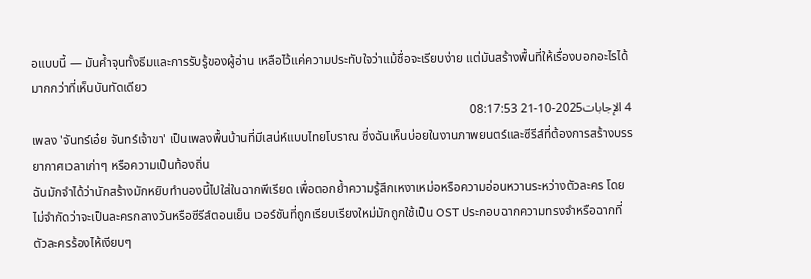อแบบนี้ — มันค้ำจุนทั้งธีมและการรับรู้ของผู้อ่าน เหลือไว้แค่ความประทับใจว่าแม้ชื่อจะเรียบง่าย แต่มันสร้างพื้นที่ให้เรื่องบอกอะไรได้มากกว่าที่เห็นบันทัดเดียว
4 الإجابات2025-10-21 08:17:53
เพลง 'จันทร์เอ๋ย จันทร์เจ้าขา' เป็นเพลงพื้นบ้านที่มีเสน่ห์แบบไทยโบราณ ซึ่งฉันเห็นบ่อยในงานภาพยนตร์และซีรีส์ที่ต้องการสร้างบรรยากาศเวลาเก่าๆ หรือความเป็นท้องถิ่น
ฉันมักจำได้ว่านักสร้างมักหยิบทำนองนี้ไปใส่ในฉากพีเรียด เพื่อตอกย้ำความรู้สึกเหงาเหม่อหรือความอ่อนหวานระหว่างตัวละคร โดยไม่จำกัดว่าจะเป็นละครกลางวันหรือซีรีส์ตอนเย็น เวอร์ชันที่ถูกเรียบเรียงใหม่มักถูกใช้เป็น OST ประกอบฉากความทรงจำหรือฉากที่ตัวละครร้องไห้เงียบๆ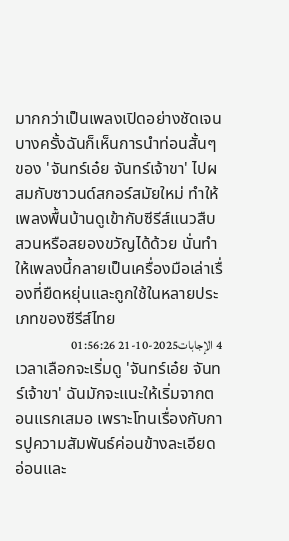มากกว่าเป็นเพลงเปิดอย่างชัดเจน
บางครั้งฉันก็เห็นการนำท่อนสั้นๆ ของ 'จันทร์เอ๋ย จันทร์เจ้าขา' ไปผสมกับซาวนด์สกอร์สมัยใหม่ ทำให้เพลงพื้นบ้านดูเข้ากับซีรีส์แนวสืบสวนหรือสยองขวัญได้ด้วย นั่นทำให้เพลงนี้กลายเป็นเครื่องมือเล่าเรื่องที่ยืดหยุ่นและถูกใช้ในหลายประเภทของซีรีส์ไทย
4 الإجابات2025-10-21 01:56:26
เวลาเลือกจะเริ่มดู 'จันทร์เอ๋ย จันทร์เจ้าขา' ฉันมักจะแนะให้เริ่มจากตอนแรกเสมอ เพราะโทนเรื่องกับการปูความสัมพันธ์ค่อนข้างละเอียดอ่อนและ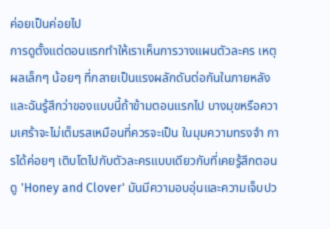ค่อยเป็นค่อยไป
การดูตั้งแต่ตอนแรกทำให้เราเห็นการวางแผนตัวละคร เหตุผลเล็กๆ น้อยๆ ที่กลายเป็นแรงผลักดันต่อกันในภายหลัง และฉันรู้สึกว่าของแบบนี้ถ้าข้ามตอนแรกไป บางมุขหรือความเศร้าจะไม่เต็มรสเหมือนที่ควรจะเป็น ในมุมความทรงจำ การได้ค่อยๆ เติบโตไปกับตัวละครแบบเดียวกับที่เคยรู้สึกตอนดู 'Honey and Clover' มันมีความอบอุ่นและความเจ็บปว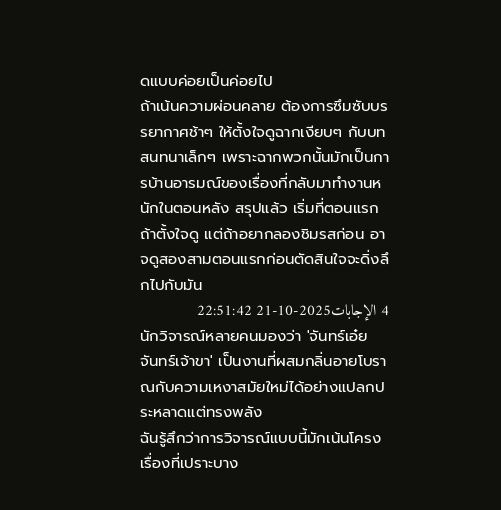ดแบบค่อยเป็นค่อยไป
ถ้าเน้นความผ่อนคลาย ต้องการซึมซับบรรยากาศช้าๆ ให้ตั้งใจดูฉากเงียบๆ กับบทสนทนาเล็กๆ เพราะฉากพวกนั้นมักเป็นการบ้านอารมณ์ของเรื่องที่กลับมาทำงานหนักในตอนหลัง สรุปแล้ว เริ่มที่ตอนแรกถ้าตั้งใจดู แต่ถ้าอยากลองชิมรสก่อน อาจดูสองสามตอนแรกก่อนตัดสินใจจะดิ่งลึกไปกับมัน
4 الإجابات2025-10-21 22:51:42
นักวิจารณ์หลายคนมองว่า 'จันทร์เอ๋ย จันทร์เจ้าขา' เป็นงานที่ผสมกลิ่นอายโบราณกับความเหงาสมัยใหม่ได้อย่างแปลกประหลาดแต่ทรงพลัง
ฉันรู้สึกว่าการวิจารณ์แบบนี้มักเน้นโครงเรื่องที่เปราะบาง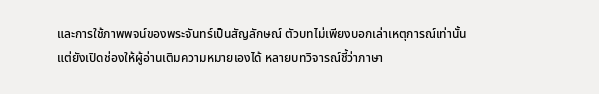และการใช้ภาพพจน์ของพระจันทร์เป็นสัญลักษณ์ ตัวบทไม่เพียงบอกเล่าเหตุการณ์เท่านั้น แต่ยังเปิดช่องให้ผู้อ่านเติมความหมายเองได้ หลายบทวิจารณ์ชี้ว่าภาษา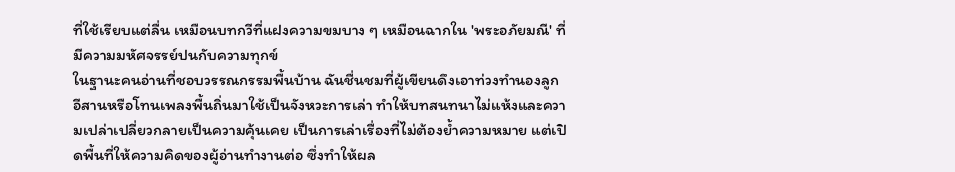ที่ใช้เรียบแต่ลื่น เหมือนบทกวีที่แฝงความขมบาง ๆ เหมือนฉากใน 'พระอภัยมณี' ที่มีความมหัศจรรย์ปนกับความทุกข์
ในฐานะคนอ่านที่ชอบวรรณกรรมพื้นบ้าน ฉันชื่นชมที่ผู้เขียนดึงเอาท่วงทำนองลูกอีสานหรือโทนเพลงพื้นถิ่นมาใช้เป็นจังหวะการเล่า ทำให้บทสนทนาไม่แห้งและความเปล่าเปลี่ยวกลายเป็นความคุ้นเคย เป็นการเล่าเรื่องที่ไม่ต้องย้ำความหมาย แต่เปิดพื้นที่ให้ความคิดของผู้อ่านทำงานต่อ ซึ่งทำให้ผล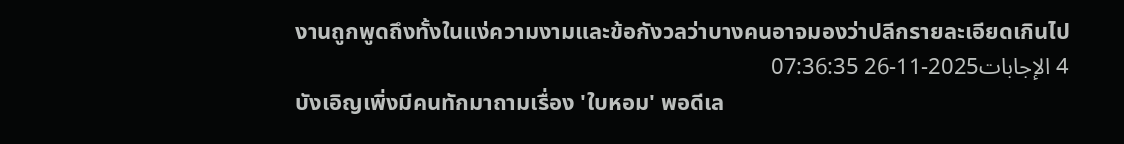งานถูกพูดถึงทั้งในแง่ความงามและข้อกังวลว่าบางคนอาจมองว่าปลีกรายละเอียดเกินไป
4 الإجابات2025-11-26 07:36:35
บังเอิญเพิ่งมีคนทักมาถามเรื่อง 'ใบหอม' พอดีเล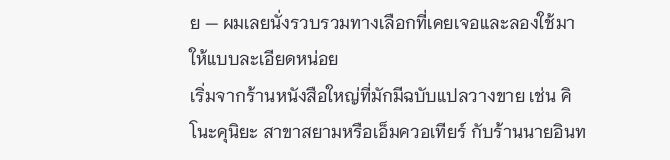ย — ผมเลยนั่งรวบรวมทางเลือกที่เคยเจอและลองใช้มาให้แบบละเอียดหน่อย
เริ่มจากร้านหนังสือใหญ่ที่มักมีฉบับแปลวางขาย เช่น คิโนะคุนิยะ สาขาสยามหรือเอ็มควอเทียร์ กับร้านนายอินท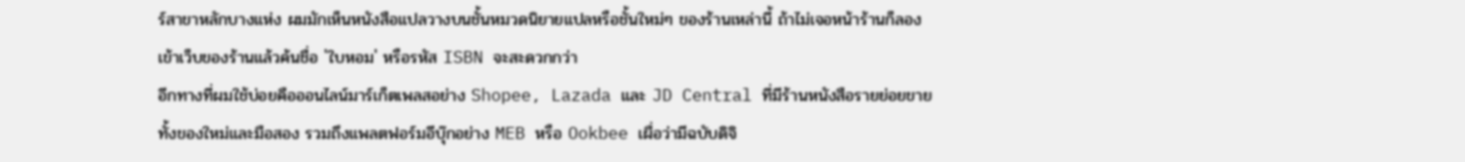ร์สาขาหลักบางแห่ง ผมมักเห็นหนังสือแปลวางบนชั้นหมวดนิยายแปลหรือชั้นใหม่ๆ ของร้านเหล่านี้ ถ้าไม่เจอหน้าร้านก็ลองเข้าเว็บของร้านแล้วค้นชื่อ 'ใบหอม' หรือรหัส ISBN จะสะดวกกว่า
อีกทางที่ผมใช้บ่อยคือออนไลน์มาร์เก็ตเพลสอย่าง Shopee, Lazada และ JD Central ที่มีร้านหนังสือรายย่อยขายทั้งของใหม่และมือสอง รวมถึงแพลตฟอร์มอีบุ๊กอย่าง MEB หรือ Ookbee เผื่อว่ามีฉบับดิจิ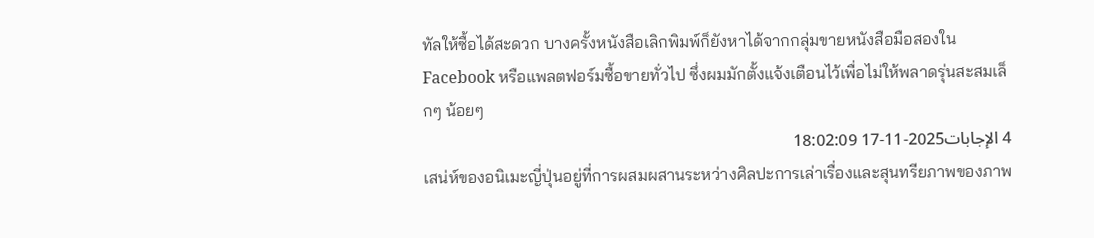ทัลให้ซื้อได้สะดวก บางครั้งหนังสือเลิกพิมพ์ก็ยังหาได้จากกลุ่มขายหนังสือมือสองใน Facebook หรือแพลตฟอร์มซื้อขายทั่วไป ซึ่งผมมักตั้งแจ้งเตือนไว้เพื่อไม่ให้พลาดรุ่นสะสมเล็กๆ น้อยๆ
4 الإجابات2025-11-17 18:02:09
เสน่ห์ของอนิเมะญี่ปุ่นอยู่ที่การผสมผสานระหว่างศิลปะการเล่าเรื่องและสุนทรียภาพของภาพ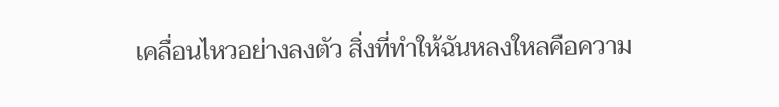เคลื่อนไหวอย่างลงตัว สิ่งที่ทำให้ฉันหลงใหลคือความ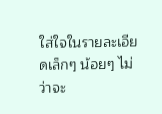ใส่ใจในรายละเอียดเล็กๆ น้อยๆ ไม่ว่าจะ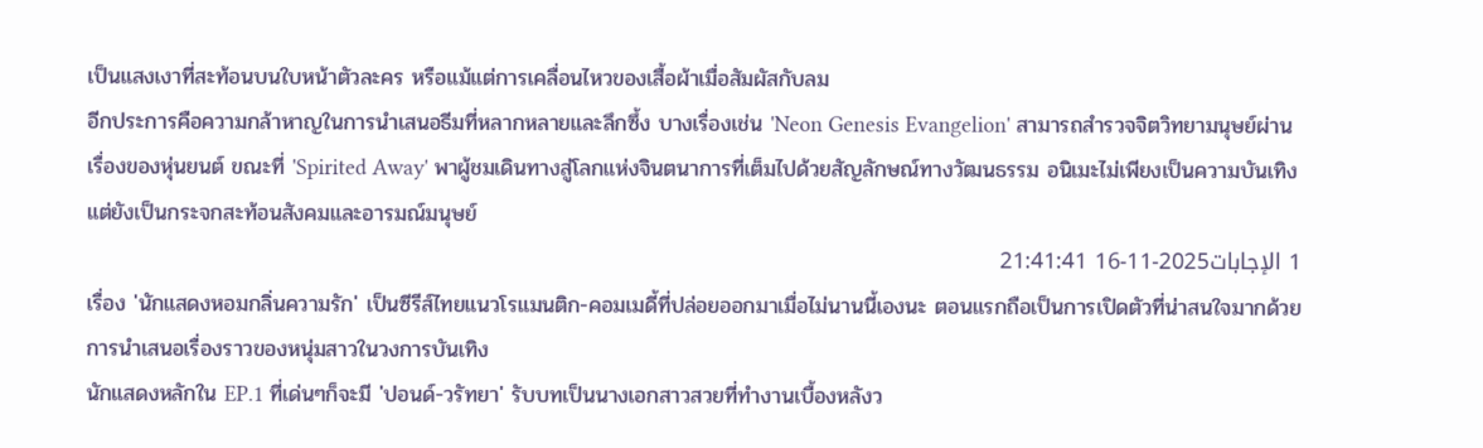เป็นแสงเงาที่สะท้อนบนใบหน้าตัวละคร หรือแม้แต่การเคลื่อนไหวของเสื้อผ้าเมื่อสัมผัสกับลม
อีกประการคือความกล้าหาญในการนำเสนอธีมที่หลากหลายและลึกซึ้ง บางเรื่องเช่น 'Neon Genesis Evangelion' สามารถสำรวจจิตวิทยามนุษย์ผ่านเรื่องของหุ่นยนต์ ขณะที่ 'Spirited Away' พาผู้ชมเดินทางสู่โลกแห่งจินตนาการที่เต็มไปด้วยสัญลักษณ์ทางวัฒนธรรม อนิเมะไม่เพียงเป็นความบันเทิง แต่ยังเป็นกระจกสะท้อนสังคมและอารมณ์มนุษย์
1 الإجابات2025-11-16 21:41:41
เรื่อง 'นักแสดงหอมกลิ่นความรัก' เป็นซีรีส์ไทยแนวโรแมนติก-คอมเมดี้ที่ปล่อยออกมาเมื่อไม่นานนี้เองนะ ตอนแรกถือเป็นการเปิดตัวที่น่าสนใจมากด้วยการนำเสนอเรื่องราวของหนุ่มสาวในวงการบันเทิง
นักแสดงหลักใน EP.1 ที่เด่นๆก็จะมี 'ปอนด์-วรัทยา' รับบทเป็นนางเอกสาวสวยที่ทำงานเบื้องหลังว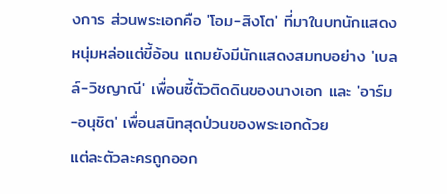งการ ส่วนพระเอกคือ 'โอม-สิงโต' ที่มาในบทนักแสดงหนุ่มหล่อแต่ขี้อ้อน แถมยังมีนักแสดงสมทบอย่าง 'เบลล์-วิชญาณี' เพื่อนซี้ตัวติดดินของนางเอก และ 'อาร์ม-อนุชิต' เพื่อนสนิทสุดป่วนของพระเอกด้วย
แต่ละตัวละครถูกออก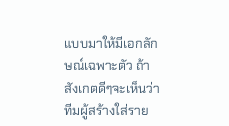แบบมาให้มีเอกลักษณ์เฉพาะตัว ถ้าสังเกตดีๆจะเห็นว่าทีมผู้สร้างใส่ราย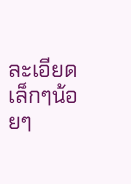ละเอียดเล็กๆน้อยๆ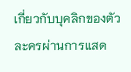เกี่ยวกับบุคลิกของตัวละครผ่านการแสด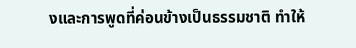งและการพูดที่ค่อนข้างเป็นธรรมชาติ ทำให้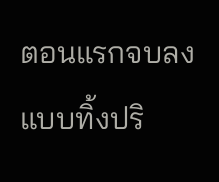ตอนแรกจบลงแบบทิ้งปริ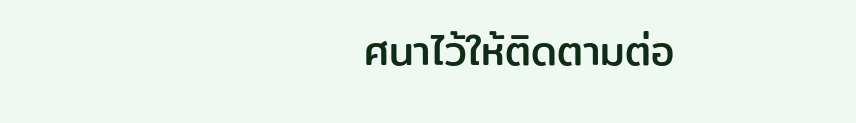ศนาไว้ให้ติดตามต่อ